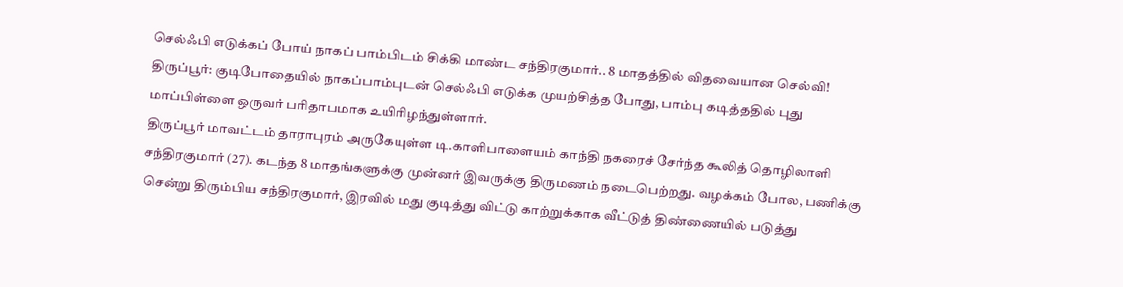செல்ஃபி எடுக்கப் போய் நாகப் பாம்பிடம் சிக்கி மாண்ட சந்திரகுமார்.. 8 மாதத்தில் விதவையான செல்வி!
திருப்பூர்: குடிபோதையில் நாகப்பாம்புடன் செல்ஃபி எடுக்க முயற்சித்த போது, பாம்பு கடித்ததில் புது மாப்பிள்ளை ஒருவர் பரிதாபமாக உயிரிழந்துள்ளார்.
திருப்பூர் மாவட்டம் தாராபுரம் அருகேயுள்ள டி.காளிபாளையம் காந்தி நகரைச் சேர்ந்த கூலித் தொழிலாளி சந்திரகுமார் (27). கடந்த 8 மாதங்களுக்கு முன்னர் இவருக்கு திருமணம் நடைபெற்றது. வழக்கம் போல, பணிக்கு சென்று திரும்பிய சந்திரகுமார், இரவில் மது குடித்து விட்டு காற்றுக்காக வீட்டுத் திண்ணையில் படுத்து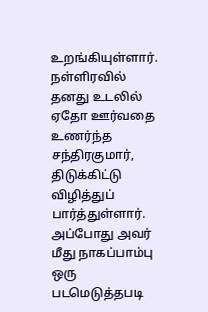உறங்கியுள்ளார்.
நள்ளிரவில் தனது உடலில் ஏதோ ஊர்வதை உணர்ந்த சந்திரகுமார், திடுக்கிட்டு விழித்துப் பார்த்துள்ளார். அப்போது அவர் மீது நாகப்பாம்பு ஒரு படமெடுத்தபடி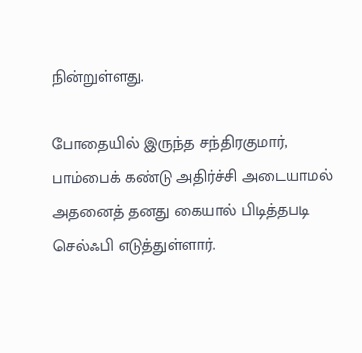நின்றுள்ளது.

போதையில் இருந்த சந்திரகுமார், பாம்பைக் கண்டு அதிர்ச்சி அடையாமல் அதனைத் தனது கையால் பிடித்தபடி செல்ஃபி எடுத்துள்ளார்.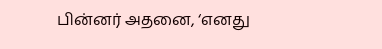பின்னர் அதனை, ‘எனது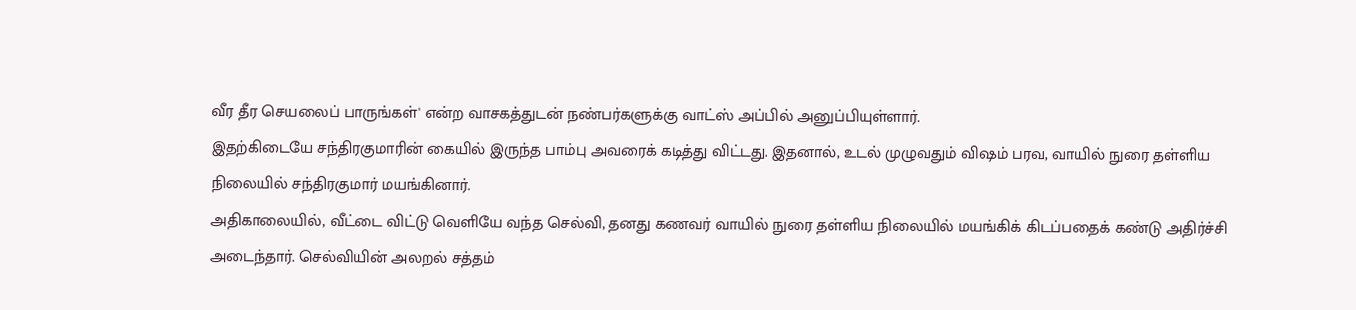வீர தீர செயலைப் பாருங்கள்' என்ற வாசகத்துடன் நண்பர்களுக்கு வாட்ஸ் அப்பில் அனுப்பியுள்ளார்.
இதற்கிடையே சந்திரகுமாரின் கையில் இருந்த பாம்பு அவரைக் கடித்து விட்டது. இதனால், உடல் முழுவதும் விஷம் பரவ, வாயில் நுரை தள்ளிய நிலையில் சந்திரகுமார் மயங்கினார்.
அதிகாலையில், வீட்டை விட்டு வெளியே வந்த செல்வி, தனது கணவர் வாயில் நுரை தள்ளிய நிலையில் மயங்கிக் கிடப்பதைக் கண்டு அதிர்ச்சி அடைந்தார். செல்வியின் அலறல் சத்தம்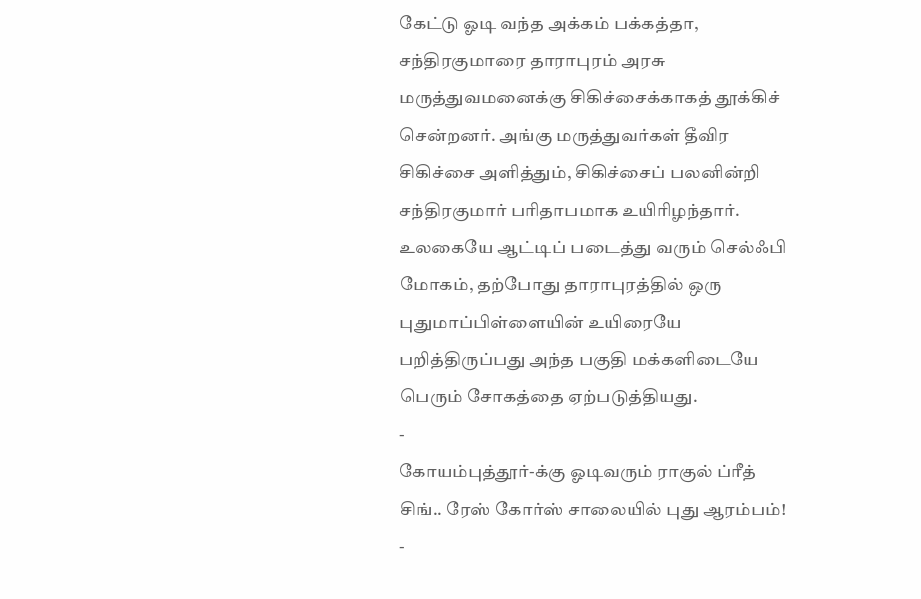கேட்டு ஓடி வந்த அக்கம் பக்கத்தா, சந்திரகுமாரை தாராபுரம் அரசு மருத்துவமனைக்கு சிகிச்சைக்காகத் தூக்கிச் சென்றனர். அங்கு மருத்துவர்கள் தீவிர சிகிச்சை அளித்தும், சிகிச்சைப் பலனின்றி சந்திரகுமார் பரிதாபமாக உயிரிழந்தார்.
உலகையே ஆட்டிப் படைத்து வரும் செல்ஃபி மோகம், தற்போது தாராபுரத்தில் ஒரு புதுமாப்பிள்ளையின் உயிரையே பறித்திருப்பது அந்த பகுதி மக்களிடையே பெரும் சோகத்தை ஏற்படுத்தியது.
-
கோயம்புத்தூர்-க்கு ஓடிவரும் ராகுல் ப்ரீத் சிங்.. ரேஸ் கோர்ஸ் சாலையில் புது ஆரம்பம்! -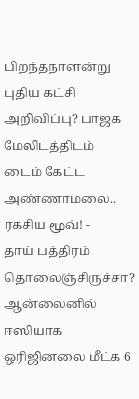பிறந்தநாளன்று புதிய கட்சி அறிவிப்பு? பாஜக மேலிடத்திடம் டைம் கேட்ட அண்ணாமலை.. ரகசிய மூவ்! -
தாய் பத்திரம் தொலைஞ்சிருச்சா? ஆன்லைனில் ஈஸியாக ஒரிஜினலை மீட்க 6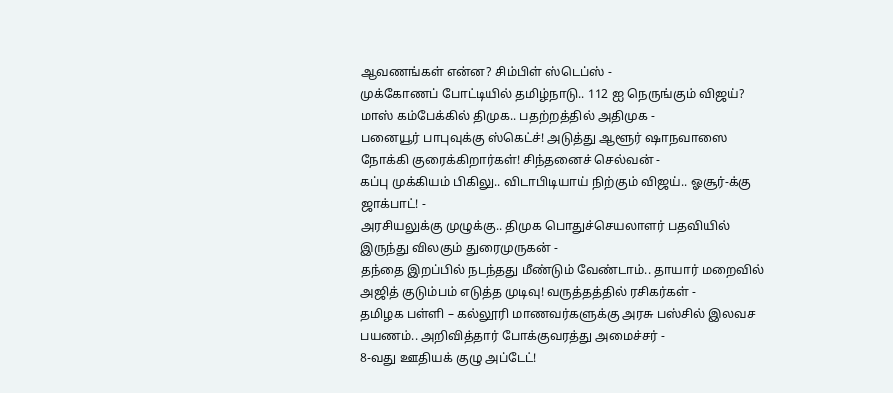ஆவணங்கள் என்ன? சிம்பிள் ஸ்டெப்ஸ் -
முக்கோணப் போட்டியில் தமிழ்நாடு.. 112 ஐ நெருங்கும் விஜய்? மாஸ் கம்பேக்கில் திமுக.. பதற்றத்தில் அதிமுக -
பனையூர் பாபுவுக்கு ஸ்கெட்ச்! அடுத்து ஆளூர் ஷாநவாஸை நோக்கி குரைக்கிறார்கள்! சிந்தனைச் செல்வன் -
கப்பு முக்கியம் பிகிலு.. விடாபிடியாய் நிற்கும் விஜய்.. ஓசூர்-க்கு ஜாக்பாட்! -
அரசியலுக்கு முழுக்கு.. திமுக பொதுச்செயலாளர் பதவியில் இருந்து விலகும் துரைமுருகன் -
தந்தை இறப்பில் நடந்தது மீண்டும் வேண்டாம்.. தாயார் மறைவில் அஜித் குடும்பம் எடுத்த முடிவு! வருத்தத்தில் ரசிகர்கள் -
தமிழக பள்ளி – கல்லூரி மாணவர்களுக்கு அரசு பஸ்சில் இலவச பயணம்.. அறிவித்தார் போக்குவரத்து அமைச்சர் -
8-வது ஊதியக் குழு அப்டேட்!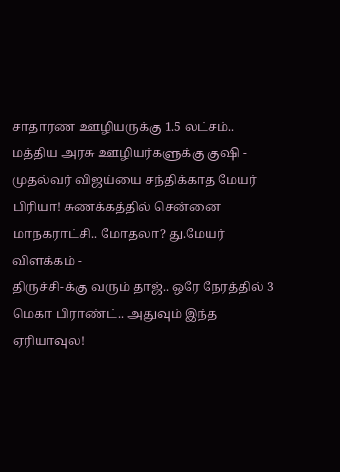சாதாரண ஊழியருக்கு 1.5 லட்சம்.. மத்திய அரசு ஊழியர்களுக்கு குஷி -
முதல்வர் விஜய்யை சந்திக்காத மேயர் பிரியா! சுணக்கத்தில் சென்னை மாநகராட்சி.. மோதலா? து.மேயர் விளக்கம் -
திருச்சி-க்கு வரும் தாஜ்.. ஒரே நேரத்தில் 3 மெகா பிராண்ட்.. அதுவும் இந்த ஏரியாவுல!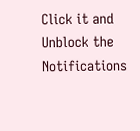Click it and Unblock the Notifications